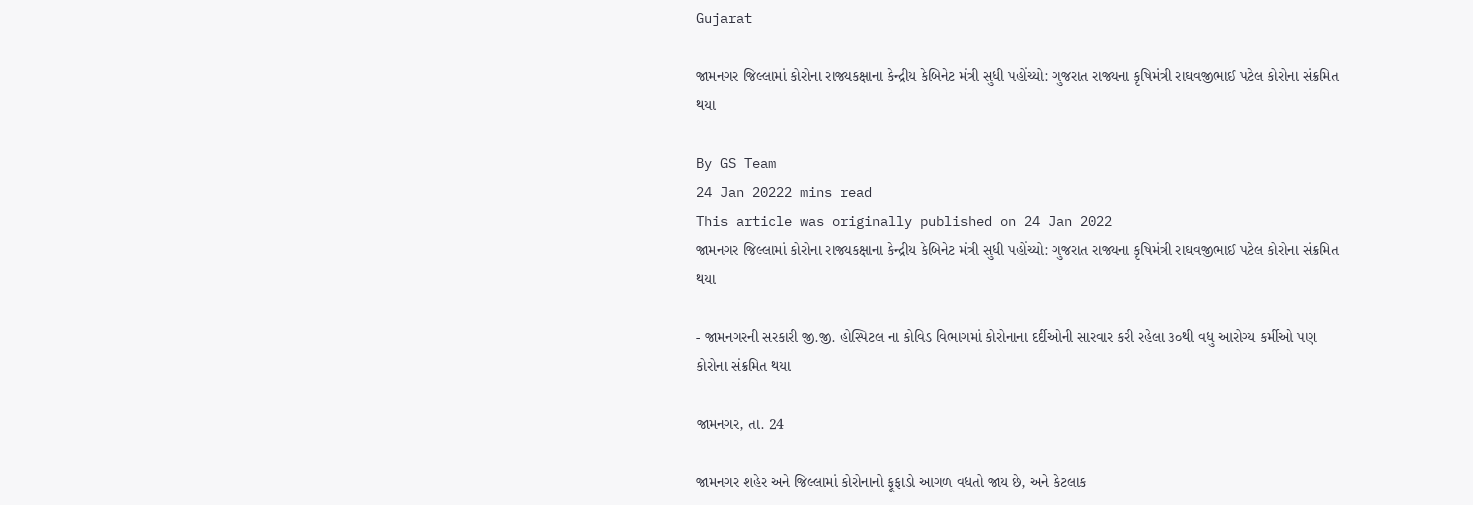Gujarat

જામનગર જિલ્લામાં કોરોના રાજ્યકક્ષાના કેન્દ્રીય કેબિનેટ મંત્રી સુધી પહોંચ્યો: ગુજરાત રાજ્યના કૃષિમંત્રી રાઘવજીભાઈ પટેલ કોરોના સંક્રમિત થયા

By GS Team
24 Jan 20222 mins read
This article was originally published on 24 Jan 2022
જામનગર જિલ્લામાં કોરોના રાજ્યકક્ષાના કેન્દ્રીય કેબિનેટ મંત્રી સુધી પહોંચ્યો: ગુજરાત રાજ્યના કૃષિમંત્રી રાઘવજીભાઈ પટેલ કોરોના સંક્રમિત થયા

- જામનગરની સરકારી જી.જી. હોસ્પિટલ ના કોવિડ વિભાગમાં કોરોનાના દર્દીઓની સારવાર કરી રહેલા ૩૦થી વધુ આરોગ્ય કર્મીઓ પણ કોરોના સંક્રમિત થયા

જામનગર, તા. 24

જામનગર શહેર અને જિલ્લામાં કોરોનાનો ફૂફાડો આગળ વધતો જાય છે, અને કેટલાક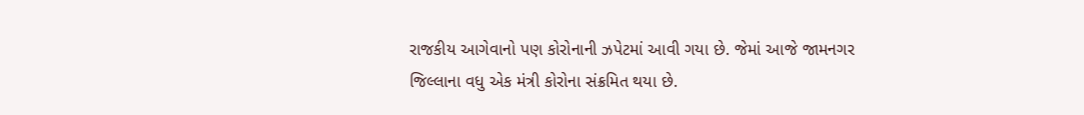રાજકીય આગેવાનો પણ કોરોનાની ઝપેટમાં આવી ગયા છે. જેમાં આજે જામનગર જિલ્લાના વધુ એક મંત્રી કોરોના સંક્રમિત થયા છે.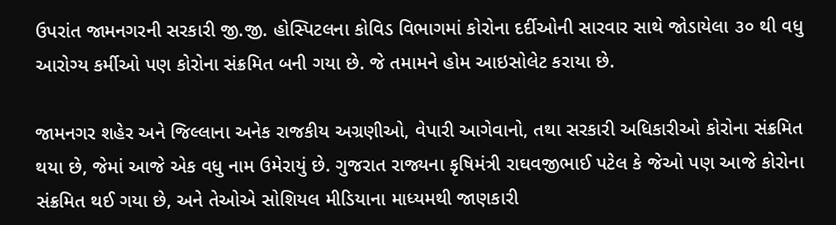ઉપરાંત જામનગરની સરકારી જી.જી. હોસ્પિટલના કોવિડ વિભાગમાં કોરોના દર્દીઓની સારવાર સાથે જોડાયેલા ૩૦ થી વધુ આરોગ્ય કર્મીઓ પણ કોરોના સંક્રમિત બની ગયા છે. જે તમામને હોમ આઇસોલેટ કરાયા છે.

જામનગર શહેર અને જિલ્લાના અનેક રાજકીય અગ્રણીઓ, વેપારી આગેવાનો, તથા સરકારી અધિકારીઓ કોરોના સંક્રમિત થયા છે, જેમાં આજે એક વધુ નામ ઉમેરાયું છે. ગુજરાત રાજ્યના કૃષિમંત્રી રાઘવજીભાઈ પટેલ કે જેઓ પણ આજે કોરોના સંક્રમિત થઈ ગયા છે, અને તેઓએ સોશિયલ મીડિયાના માધ્યમથી જાણકારી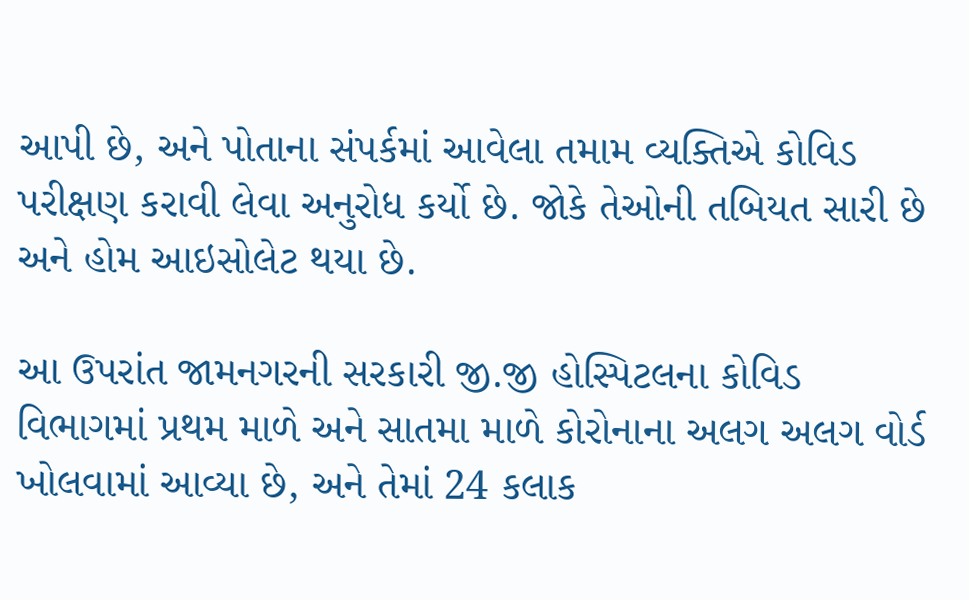આપી છે, અને પોતાના સંપર્કમાં આવેલા તમામ વ્યક્તિએ કોવિડ પરીક્ષણ કરાવી લેવા અનુરોધ કર્યો છે. જોકે તેઓની તબિયત સારી છે અને હોમ આઇસોલેટ થયા છે.

આ ઉપરાંત જામનગરની સરકારી જી.જી હોસ્પિટલના કોવિડ વિભાગમાં પ્રથમ માળે અને સાતમા માળે કોરોનાના અલગ અલગ વોર્ડ ખોલવામાં આવ્યા છે, અને તેમાં 24 કલાક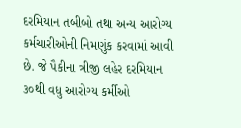દરમિયાન તબીબો તથા અન્ય આરોગ્ય કર્મચારીઓની નિમણુંક કરવામાં આવી છે. જે પૈકીના ત્રીજી લહેર દરમિયાન ૩૦થી વધુ આરોગ્ય કર્મીઓ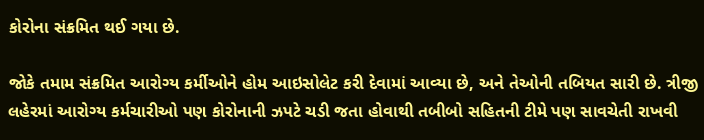કોરોના સંક્રમિત થઈ ગયા છે.

જોકે તમામ સંક્રમિત આરોગ્ય કર્મીઓને હોમ આઇસોલેટ કરી દેવામાં આવ્યા છે, અને તેઓની તબિયત સારી છે. ત્રીજી લહેરમાં આરોગ્ય કર્મચારીઓ પણ કોરોનાની ઝપટે ચડી જતા હોવાથી તબીબો સહિતની ટીમે પણ સાવચેતી રાખવી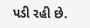પડી રહી છે.